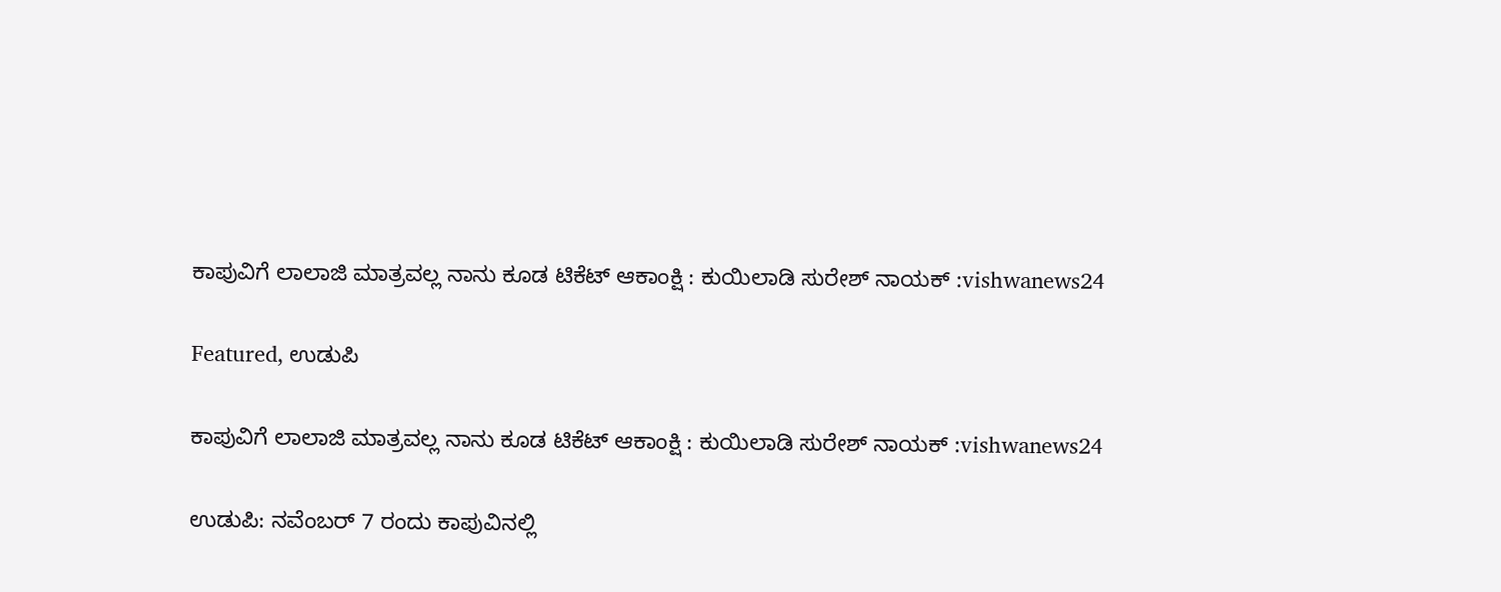ಕಾಪುವಿಗೆ ಲಾಲಾಜಿ‌ ಮಾತ್ರವಲ್ಲ ನಾನು ಕೂಡ ಟಿಕೆಟ್ ಆಕಾಂಕ್ಷಿ : ಕುಯಿಲಾಡಿ ಸುರೇಶ್ ನಾಯಕ್ :vishwanews24

Featured, ಉಡುಪಿ

ಕಾಪುವಿಗೆ ಲಾಲಾಜಿ‌ ಮಾತ್ರವಲ್ಲ ನಾನು ಕೂಡ ಟಿಕೆಟ್ ಆಕಾಂಕ್ಷಿ : ಕುಯಿಲಾಡಿ ಸುರೇಶ್ ನಾಯಕ್ :vishwanews24

ಉಡುಪಿ: ನವೆಂಬರ್ 7 ರಂದು ಕಾಪುವಿನಲ್ಲಿ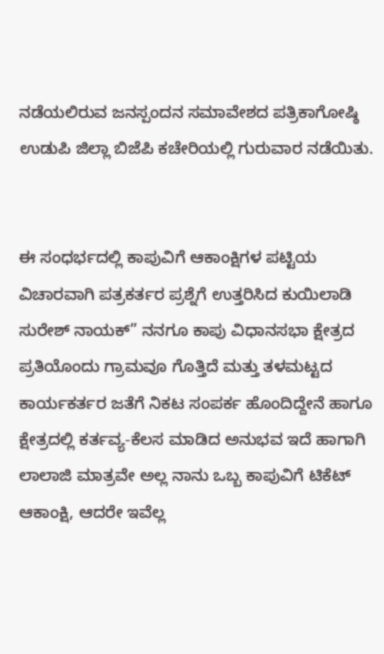ನಡೆಯಲಿರುವ ಜನಸ್ಪಂದನ ಸಮಾವೇಶದ ಪತ್ರಿಕಾಗೋಷ್ಠಿ ಉಡುಪಿ ಜಿಲ್ಲಾ ಬಿಜೆಪಿ ಕಚೇರಿಯಲ್ಲಿ ಗುರುವಾರ ನಡೆಯಿತು.


ಈ‌ ಸಂಧರ್ಭದಲ್ಲಿ ಕಾಪುವಿಗೆ ಆಕಾಂಕ್ಷಿಗಳ ಪಟ್ಟಿಯ ವಿಚಾರವಾಗಿ ಪತ್ರಕರ್ತರ ಪ್ರಶ್ನೆಗೆ ಉತ್ತರಿಸಿದ ಕುಯಿಲಾಡಿ ಸುರೇಶ್ ನಾಯಕ್” ನನಗೂ ಕಾಪು ವಿಧಾನಸಭಾ ಕ್ಷೇತ್ರದ ಪ್ರತಿಯೊಂದು ಗ್ರಾಮವೂ ಗೊತ್ತಿದೆ ಮತ್ತು ತಳಮಟ್ಟದ ಕಾರ್ಯಕರ್ತರ ಜತೆಗೆ ನಿಕಟ ಸಂಪರ್ಕ ಹೊಂದಿದ್ದೇನೆ ಹಾಗೂ ಕ್ಷೇತ್ರದಲ್ಲಿ ಕರ್ತವ್ಯ-ಕೆಲಸ‌ ಮಾಡಿದ ಅನುಭವ ಇದೆ ಹಾಗಾಗಿ ಲಾಲಾಜಿ‌ ಮಾತ್ರವೇ ಅಲ್ಲ ನಾನು ಒಬ್ಬ ಕಾಪುವಿಗೆ ಟಿಕೆಟ್ ಆಕಾಂಕ್ಷಿ, ಆದರೇ ಇವೆಲ್ಲ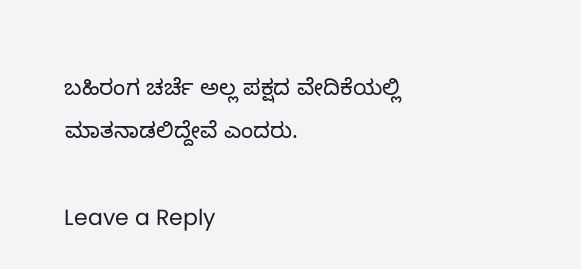ಬಹಿರಂಗ ಚರ್ಚೆ ಅಲ್ಲ ಪಕ್ಷದ ವೇದಿಕೆಯಲ್ಲಿ ಮಾತನಾಡಲಿದ್ದೇವೆ ಎಂದರು.

Leave a Reply